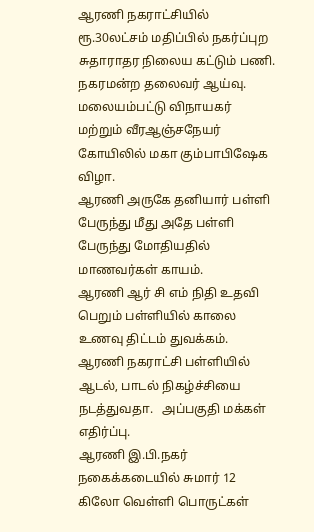ஆரணி நகராட்சியில் ரூ.30லட்சம் மதிப்பில் நகர்ப்புற சுதாராதர நிலைய கட்டும் பணி.    நகரமன்ற தலைவர் ஆய்வு.
மலையம்பட்டு விநாயகர் மற்றும் வீரஆஞ்சநேயர் கோயிலில் மகா கும்பாபிஷேக விழா.
ஆரணி அருகே தனியார் பள்ளி பேருந்து மீது அதே பள்ளி பேருந்து மோதியதில் மாணவர்கள் காயம்.
ஆரணி ஆர் சி எம் நிதி உதவி பெறும் பள்ளியில் காலை உணவு திட்டம் துவக்கம்.
ஆரணி நகராட்சி பள்ளியில் ஆடல், பாடல் நிகழ்ச்சியை நடத்துவதா.   அப்பகுதி மக்கள் எதிர்ப்பு.
ஆரணி இ.பி.நகர் நகைக்கடையில் சுமார் 12 கிலோ வெள்ளி பொருட்கள்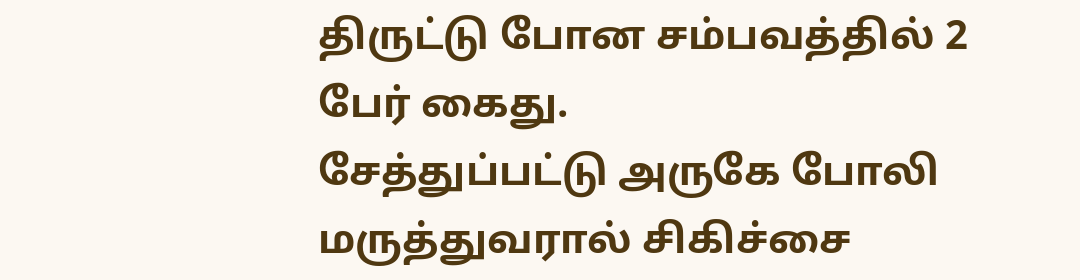திருட்டு போன சம்பவத்தில் 2 பேர் கைது.
சேத்துப்பட்டு அருகே போலி மருத்துவரால் சிகிச்சை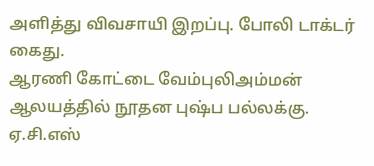அளித்து விவசாயி இறப்பு. போலி டாக்டர் கைது.
ஆரணி கோட்டை வேம்புலிஅம்மன் ஆலயத்தில் நூதன புஷ்ப பல்லக்கு.
ஏ.சி.எஸ்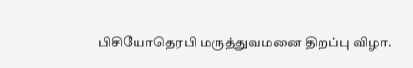பிசியோதெரபி மருத்துவமனை திறப்பு விழா.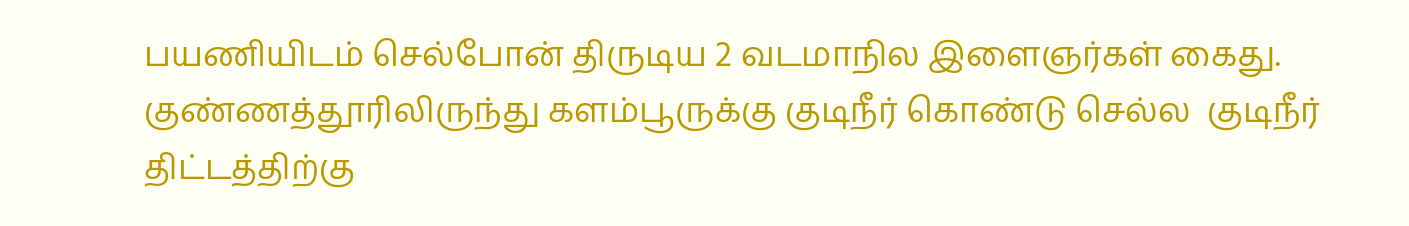பயணியிடம் செல்போன் திருடிய 2 வடமாநில இளைஞர்கள் கைது.
குண்ணத்தூரிலிருந்து களம்பூருக்கு குடிநீர் கொண்டு செல்ல  குடிநீர் திட்டத்திற்கு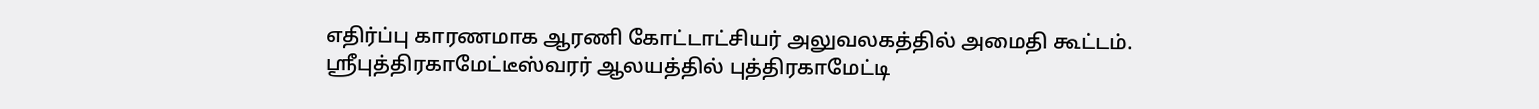எதிர்ப்பு காரணமாக ஆரணி கோட்டாட்சியர் அலுவலகத்தில் அமைதி கூட்டம்.
ஸ்ரீபுத்திரகாமேட்டீஸ்வரர் ஆலயத்தில் புத்திரகாமேட்டி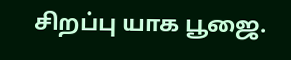சிறப்பு யாக பூஜை.